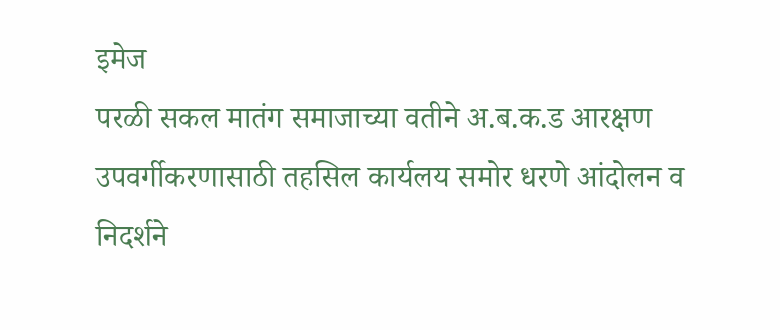इमेज
परळी सकल मातंग समाजाच्या वतीने अ.ब.क.ड आरक्षण उपवर्गीकरणासाठी तहसिल कार्यलय समोर धरणे आंदोलन व निदर्शने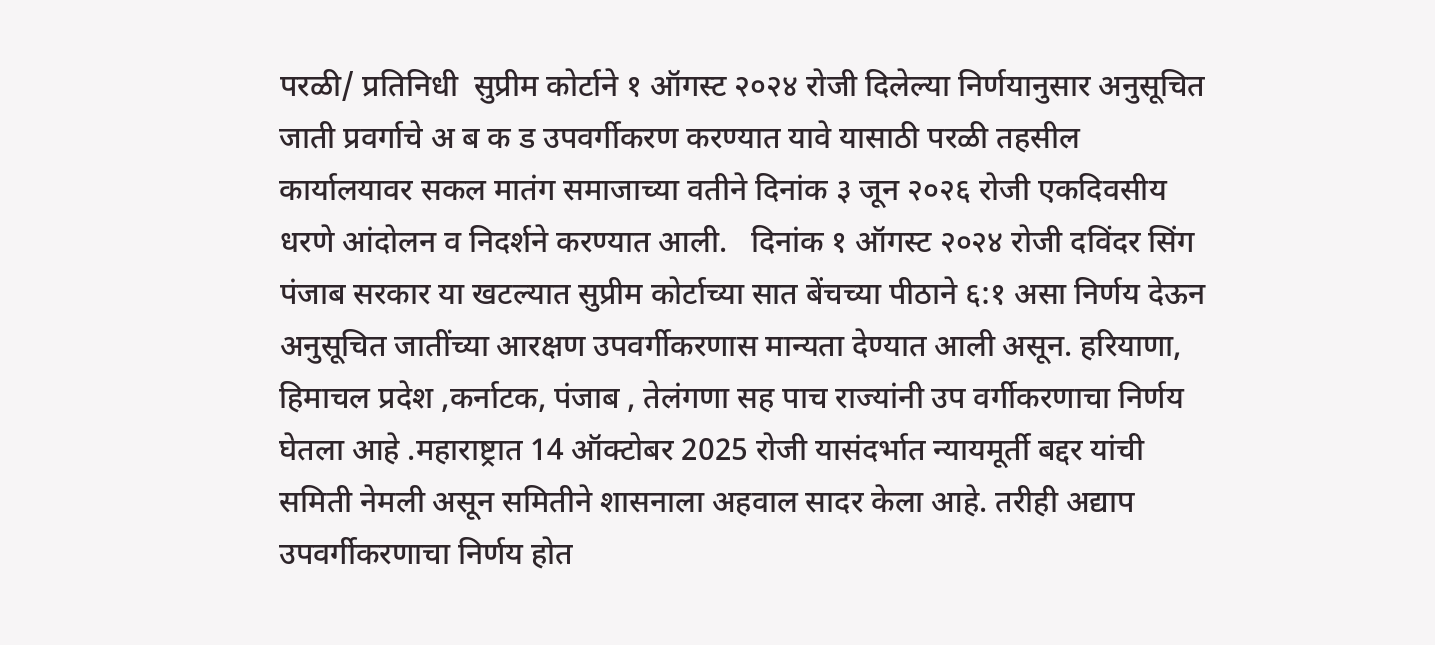परळी/ प्रतिनिधी  सुप्रीम कोर्टाने १ ऑगस्ट २०२४ रोजी दिलेल्या निर्णयानुसार अनुसूचित जाती प्रवर्गाचे अ ब क ड उपवर्गीकरण करण्यात यावे यासाठी परळी तहसील कार्यालयावर सकल मातंग समाजाच्या वतीने दिनांक ३ जून २०२६ रोजी एकदिवसीय धरणे आंदोलन व निदर्शने करण्यात आली.   दिनांक १ ऑगस्ट २०२४ रोजी दविंदर सिंग पंजाब सरकार या खटल्यात सुप्रीम कोर्टाच्या सात बेंचच्या पीठाने ६:१ असा निर्णय देऊन अनुसूचित जातींच्या आरक्षण उपवर्गीकरणास मान्यता देण्यात आली असून. हरियाणा, हिमाचल प्रदेश ,कर्नाटक, पंजाब , तेलंगणा सह पाच राज्यांनी उप वर्गीकरणाचा निर्णय घेतला आहे .महाराष्ट्रात 14 ऑक्टोबर 2025 रोजी यासंदर्भात न्यायमूर्ती बद्दर यांची समिती नेमली असून समितीने शासनाला अहवाल सादर केला आहे. तरीही अद्याप उपवर्गीकरणाचा निर्णय होत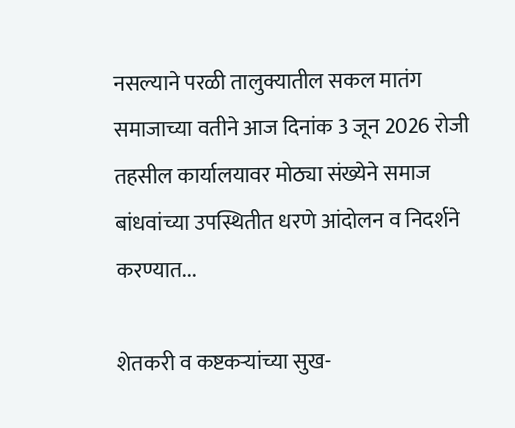नसल्याने परळी तालुक्यातील सकल मातंग समाजाच्या वतीने आज दिनांक 3 जून 2026 रोजी तहसील कार्यालयावर मोठ्या संख्येने समाज बांधवांच्या उपस्थितीत धरणे आंदोलन व निदर्शने करण्यात...

शेतकरी व कष्टकऱ्यांच्या सुख-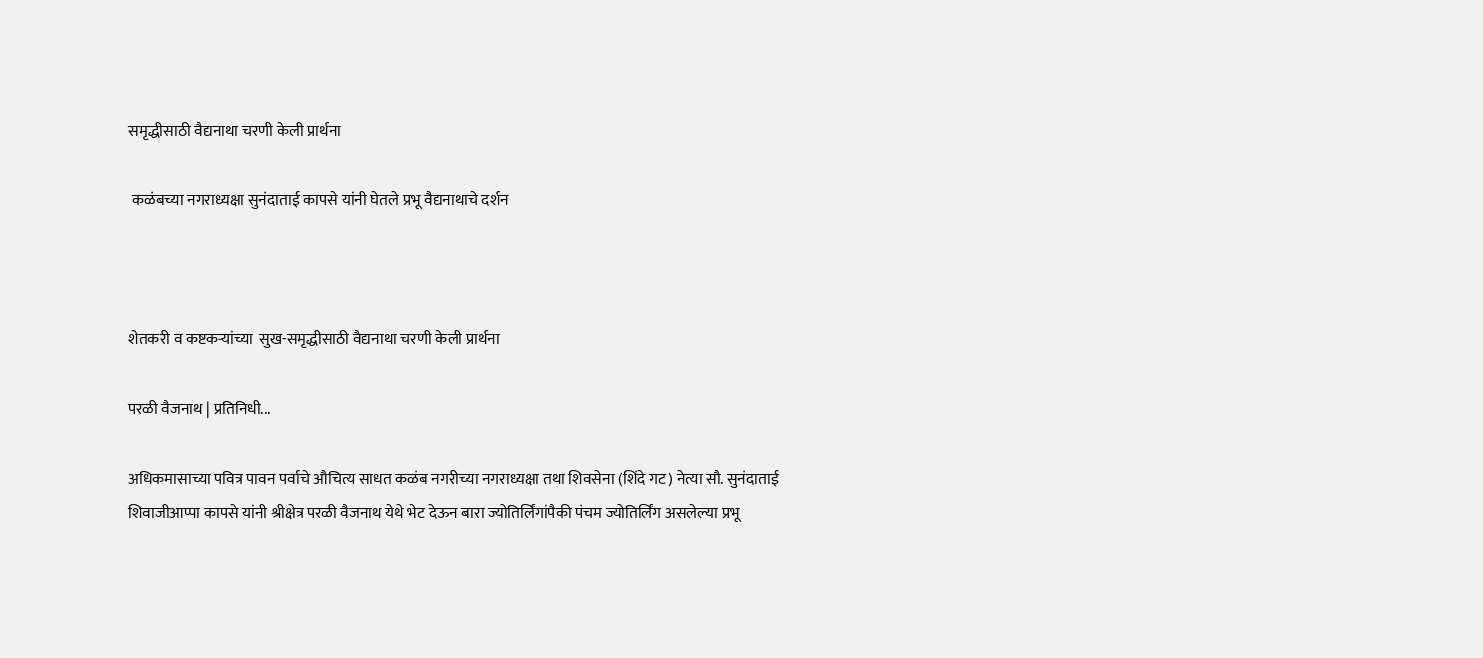समृद्धीसाठी वैद्यनाथा चरणी केली प्रार्थना

 कळंबच्या नगराध्यक्षा सुनंदाताई कापसे यांनी घेतले प्रभू वैद्यनाथाचे दर्शन



शेतकरी व कष्टकऱ्यांच्या  सुख-समृद्धीसाठी वैद्यनाथा चरणी केली प्रार्थना

परळी वैजनाथ | प्रतिनिधी...

अधिकमासाच्या पवित्र पावन पर्वाचे औचित्य साधत कळंब नगरीच्या नगराध्यक्षा तथा शिवसेना (शिंदे गट) नेत्या सौ. सुनंदाताई शिवाजीआप्पा कापसे यांनी श्रीक्षेत्र परळी वैजनाथ येथे भेट देऊन बारा ज्योतिर्लिंगांपैकी पंचम ज्योतिर्लिंग असलेल्या प्रभू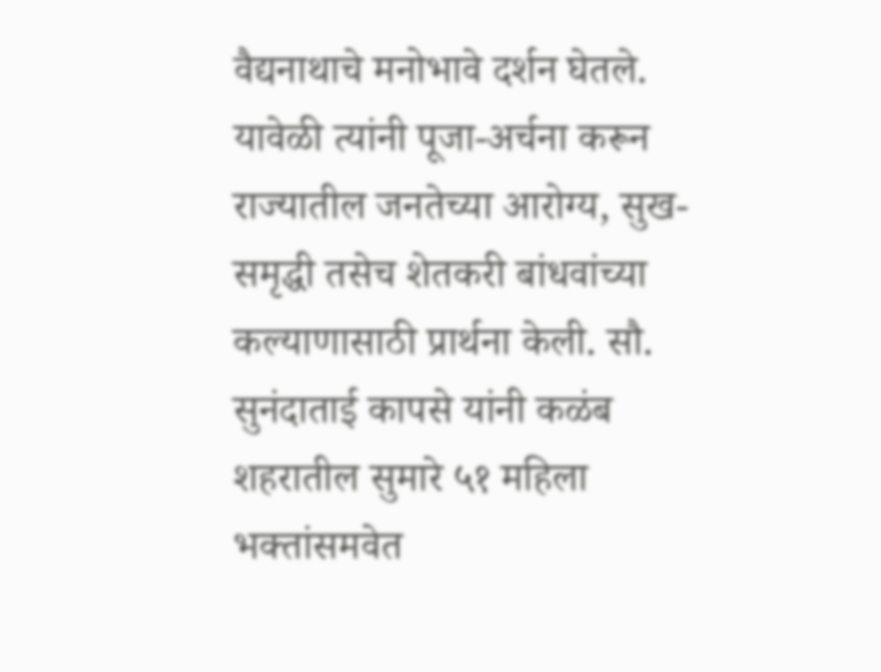वैद्यनाथाचे मनोभावे दर्शन घेतले. यावेळी त्यांनी पूजा-अर्चना करून राज्यातील जनतेच्या आरोग्य, सुख-समृद्धी तसेच शेतकरी बांधवांच्या कल्याणासाठी प्रार्थना केली. सौ. सुनंदाताई कापसे यांनी कळंब शहरातील सुमारे ५१ महिला भक्तांसमवेत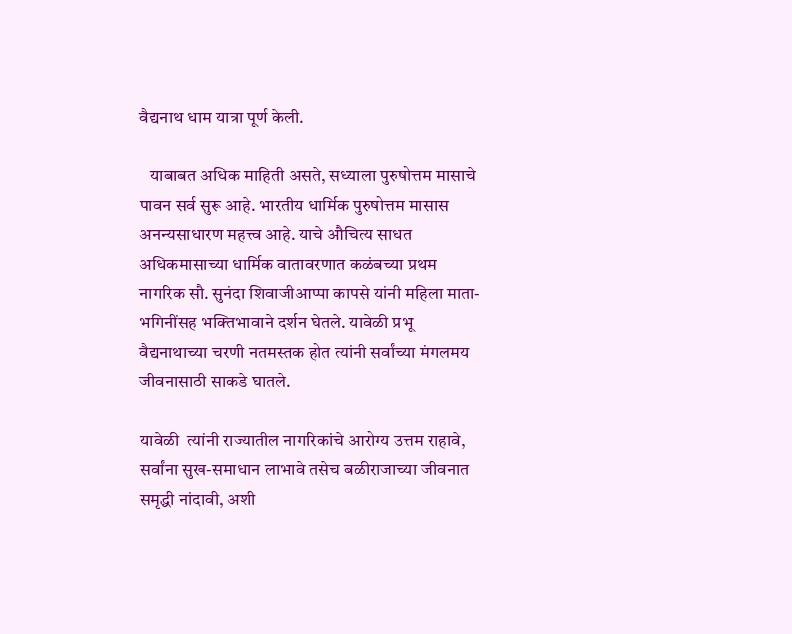वैद्यनाथ धाम यात्रा पूर्ण केली.

   याबाबत अधिक माहिती असते, सध्याला पुरुषोत्तम मासाचे पावन सर्व सुरू आहे. भारतीय धार्मिक पुरुषोत्तम मासास अनन्यसाधारण महत्त्व आहे. याचे औचित्य साधत अधिकमासाच्या धार्मिक वातावरणात कळंबच्या प्रथम नागरिक सौ. सुनंदा शिवाजीआप्पा कापसे यांनी महिला माता-भगिनींसह भक्तिभावाने दर्शन घेतले. यावेळी प्रभू वैद्यनाथाच्या चरणी नतमस्तक होत त्यांनी सर्वांच्या मंगलमय जीवनासाठी साकडे घातले.

यावेळी  त्यांनी राज्यातील नागरिकांचे आरोग्य उत्तम राहावे, सर्वांना सुख-समाधान लाभावे तसेच बळीराजाच्या जीवनात समृद्धी नांदावी, अशी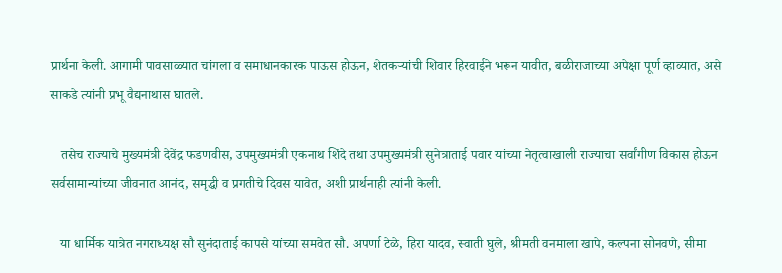प्रार्थना केली. आगामी पावसाळ्यात चांगला व समाधानकारक पाऊस होऊन, शेतकऱ्यांची शिवार हिरवाईने भरून यावीत, बळीराजाच्या अपेक्षा पूर्ण व्हाव्यात, असे साकडे त्यांनी प्रभू वैद्यनाथास घातले.

   तसेच राज्याचे मुख्यमंत्री देवेंद्र फडणवीस, उपमुख्यमंत्री एकनाथ शिंदे तथा उपमुख्यमंत्री सुनेत्राताई पवार यांच्या नेतृत्वाखाली राज्याचा सर्वांगीण विकास होऊन सर्वसामान्यांच्या जीवनात आनंद, समृद्धी व प्रगतीचे दिवस यावेत, अशी प्रार्थनाही त्यांनी केली.

   या धार्मिक यात्रेत नगराध्यक्ष सौ सुनंदाताई कापसे यांच्या समवेत सौ. अपर्णा टेळे, हिरा यादव, स्वाती घुले, श्रीमती वनमाला खापे, कल्पना सोनवणे, सीमा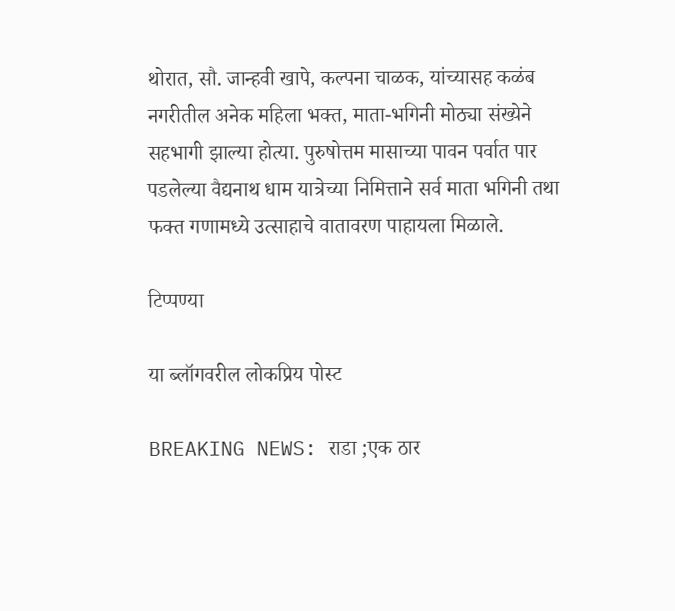थोरात, सौ. जान्हवी खापे, कल्पना चाळक, यांच्यासह कळंब नगरीतील अनेक महिला भक्त, माता-भगिनी मोठ्या संख्येने सहभागी झाल्या होत्या. पुरुषोत्तम मासाच्या पावन पर्वात पार पडलेल्या वैद्यनाथ धाम यात्रेच्या निमित्ताने सर्व माता भगिनी तथा फक्त गणामध्ये उत्साहाचे वातावरण पाहायला मिळाले.

टिप्पण्या

या ब्लॉगवरील लोकप्रिय पोस्ट

BREAKING NEWS: राडा ;एक ठार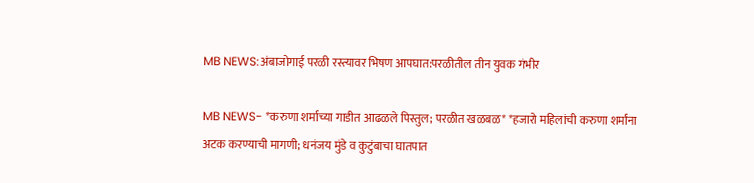MB NEWS:अंबाजोगाई परळी रस्त्यावर भिषण आपघात:परळीतील तीन युवक गंभीर

MB NEWS- *करुणा शर्माच्या गाडीत आढळले पिस्तुल; परळीत खळबळ* *हजारो महिलांची करुणा शर्मांना अटक करण्याची मागणी; धनंजय मुंडे व कुटुंबाचा घातपात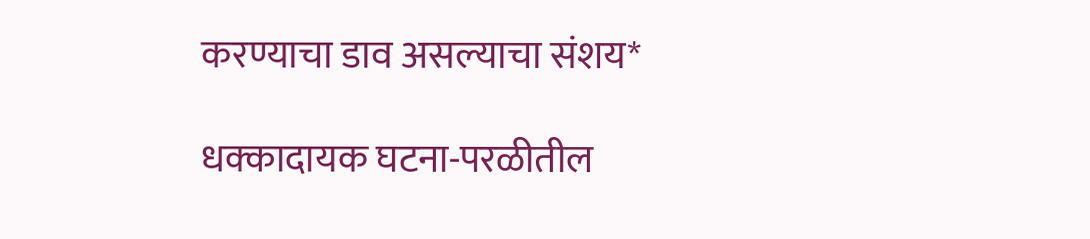करण्याचा डाव असल्याचा संशय*

धक्कादायक घटना-परळीतील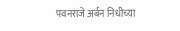पवनराजे अर्बन निधीच्या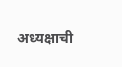अध्यक्षाची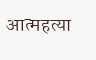आत्महत्या